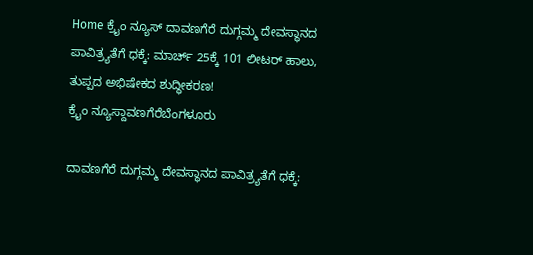Home ಕ್ರೈಂ ನ್ಯೂಸ್ ದಾವಣಗೆರೆ ದುಗ್ಗಮ್ಮ ದೇವಸ್ಥಾನದ ಪಾವಿತ್ರ್ಯತೆಗೆ ಧಕ್ಕೆ: ಮಾರ್ಚ್ 25ಕ್ಕೆ 101 ಲೀಟರ್ ಹಾಲು, ತುಪ್ಪದ ಅಭಿಷೇಕದ ಶುದ್ಧೀಕರಣ!
ಕ್ರೈಂ ನ್ಯೂಸ್ದಾವಣಗೆರೆಬೆಂಗಳೂರು

ದಾವಣಗೆರೆ ದುಗ್ಗಮ್ಮ ದೇವಸ್ಥಾನದ ಪಾವಿತ್ರ್ಯತೆಗೆ ಧಕ್ಕೆ: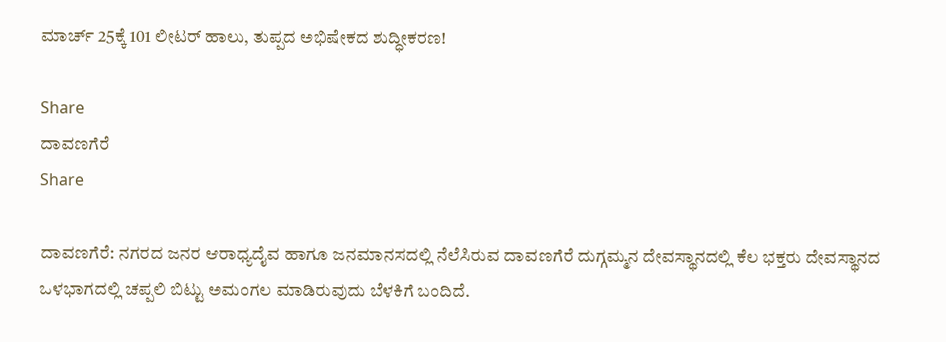ಮಾರ್ಚ್ 25ಕ್ಕೆ 101 ಲೀಟರ್ ಹಾಲು, ತುಪ್ಪದ ಅಭಿಷೇಕದ ಶುದ್ಧೀಕರಣ!

Share
ದಾವಣಗೆರೆ
Share

ದಾವಣಗೆರೆ: ನಗರದ ಜನರ ಆರಾಧ್ಯದೈವ ಹಾಗೂ ಜನಮಾನಸದಲ್ಲಿ ನೆಲೆಸಿರುವ ದಾವಣಗೆರೆ ದುಗ್ಗಮ್ಮನ ದೇವಸ್ಥಾನದಲ್ಲಿ ಕೆಲ ಭಕ್ತರು ದೇವಸ್ಥಾನದ ಒಳಭಾಗದಲ್ಲಿ ಚಪ್ಪಲಿ ಬಿಟ್ಟು ಅಮಂಗಲ ಮಾಡಿರುವುದು ಬೆಳಕಿಗೆ ಬಂದಿದೆ.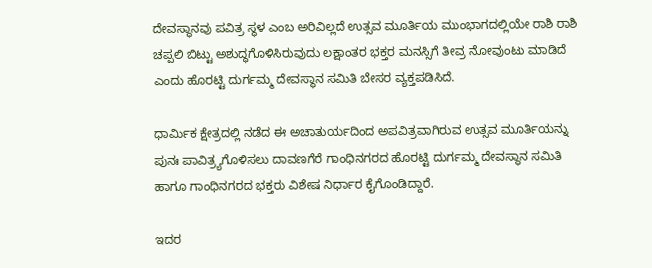ದೇವಸ್ಥಾನವು ಪವಿತ್ರ ಸ್ಥಳ ಎಂಬ ಅರಿವಿಲ್ಲದೆ ಉತ್ಸವ ಮೂರ್ತಿಯ ಮುಂಭಾಗದಲ್ಲಿಯೇ ರಾಶಿ ರಾಶಿ ಚಪ್ಪಲಿ ಬಿಟ್ಟು ಅಶುದ್ಧಗೊಳಿಸಿರುವುದು ಲಕ್ಷಾಂತರ ಭಕ್ತರ ಮನಸ್ಸಿಗೆ ತೀವ್ರ ನೋವುಂಟು ಮಾಡಿದೆ ಎಂದು ಹೊರಟ್ಟಿ ದುರ್ಗಮ್ಮ ದೇವಸ್ಥಾನ ಸಮಿತಿ ಬೇಸರ ವ್ಯಕ್ತಪಡಿಸಿದೆ.

ಧಾರ್ಮಿಕ ಕ್ಷೇತ್ರದಲ್ಲಿ ನಡೆದ ಈ ಅಚಾತುರ್ಯದಿಂದ ಅಪವಿತ್ರವಾಗಿರುವ ಉತ್ಸವ ಮೂರ್ತಿಯನ್ನು ಪುನಃ ಪಾವಿತ್ರ್ಯಗೊಳಿಸಲು ದಾವಣಗೆರೆ ಗಾಂಧಿನಗರದ ಹೊರಟ್ಟಿ ದುರ್ಗಮ್ಮ ದೇವಸ್ಥಾನ ಸಮಿತಿ ಹಾಗೂ ಗಾಂಧಿನಗರದ ಭಕ್ತರು ವಿಶೇಷ ನಿರ್ಧಾರ ಕೈಗೊಂಡಿದ್ದಾರೆ.

ಇದರ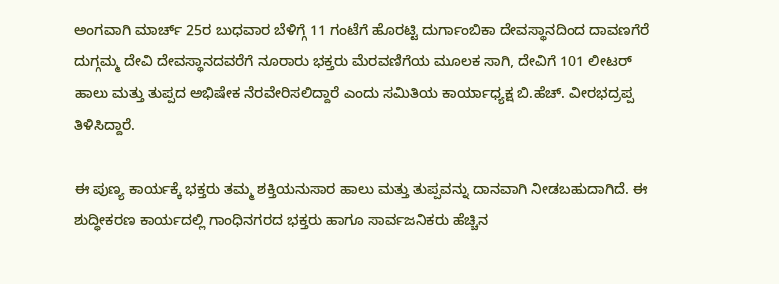ಅಂಗವಾಗಿ ಮಾರ್ಚ್ 25ರ ಬುಧವಾರ ಬೆಳಿಗ್ಗೆ 11 ಗಂಟೆಗೆ ಹೊರಟ್ಟಿ ದುರ್ಗಾಂಬಿಕಾ ದೇವಸ್ಥಾನದಿಂದ ದಾವಣಗೆರೆ ದುಗ್ಗಮ್ಮ ದೇವಿ ದೇವಸ್ಥಾನದವರೆಗೆ ನೂರಾರು ಭಕ್ತರು ಮೆರವಣಿಗೆಯ ಮೂಲಕ ಸಾಗಿ, ದೇವಿಗೆ 101 ಲೀಟರ್ ಹಾಲು ಮತ್ತು ತುಪ್ಪದ ಅಭಿಷೇಕ ನೆರವೇರಿಸಲಿದ್ದಾರೆ ಎಂದು ಸಮಿತಿಯ ಕಾರ್ಯಾಧ್ಯಕ್ಷ ಬಿ.ಹೆಚ್. ವೀರಭದ್ರಪ್ಪ ತಿಳಿಸಿದ್ದಾರೆ.

ಈ ಪುಣ್ಯ ಕಾರ್ಯಕ್ಕೆ ಭಕ್ತರು ತಮ್ಮ ಶಕ್ತಿಯನುಸಾರ ಹಾಲು ಮತ್ತು ತುಪ್ಪವನ್ನು ದಾನವಾಗಿ ನೀಡಬಹುದಾಗಿದೆ. ಈ ಶುದ್ಧೀಕರಣ ಕಾರ್ಯದಲ್ಲಿ ಗಾಂಧಿನಗರದ ಭಕ್ತರು ಹಾಗೂ ಸಾರ್ವಜನಿಕರು ಹೆಚ್ಚಿನ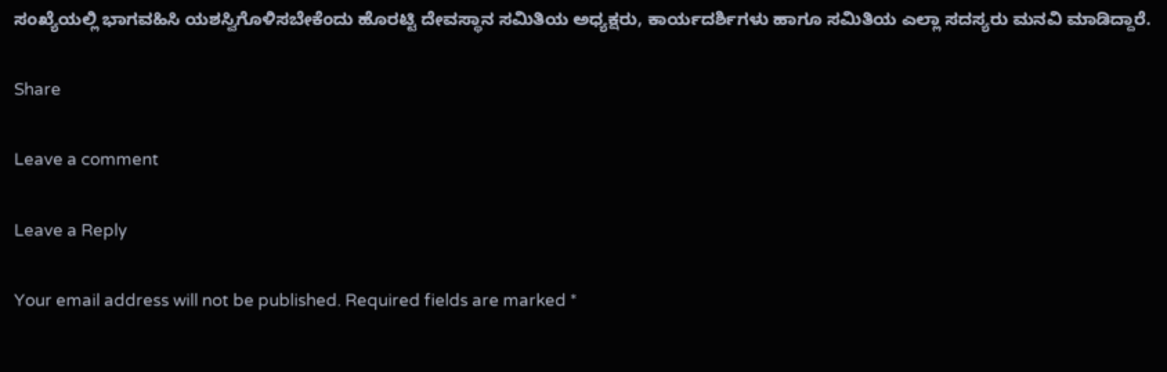ಸಂಖ್ಯೆಯಲ್ಲಿ ಭಾಗವಹಿಸಿ ಯಶಸ್ವಿಗೊಳಿಸಬೇಕೆಂದು ಹೊರಟ್ಟಿ ದೇವಸ್ಥಾನ ಸಮಿತಿಯ ಅಧ್ಯಕ್ಷರು, ಕಾರ್ಯದರ್ಶಿಗಳು ಹಾಗೂ ಸಮಿತಿಯ ಎಲ್ಲಾ ಸದಸ್ಯರು ಮನವಿ ಮಾಡಿದ್ದಾರೆ.

Share

Leave a comment

Leave a Reply

Your email address will not be published. Required fields are marked *